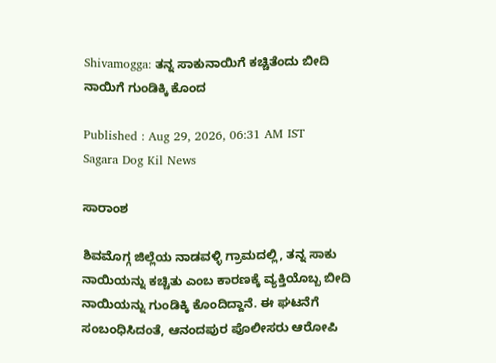Shivamogga: ತನ್ನ ಸಾಕುನಾಯಿಗೆ ಕಚ್ಚಿತೆಂದು ಬೀದಿ ನಾಯಿಗೆ ಗುಂಡಿಕ್ಕಿ ಕೊಂದ

Published : Aug 29, 2026, 06:31 AM IST
Sagara Dog Kil News

ಸಾರಾಂಶ

ಶಿವಮೊಗ್ಗ ಜಿಲ್ಲೆಯ ನಾಡವಳ್ಳಿ ಗ್ರಾಮದಲ್ಲಿ, ತನ್ನ ಸಾಕು ನಾಯಿಯನ್ನು ಕಚ್ಚಿತು ಎಂಬ ಕಾರಣಕ್ಕೆ ವ್ಯಕ್ತಿಯೊಬ್ಬ ಬೀದಿ ನಾಯಿಯನ್ನು ಗುಂಡಿಕ್ಕಿ ಕೊಂದಿದ್ದಾನೆ. ಈ ಘಟನೆಗೆ ಸಂಬಂಧಿಸಿದಂತೆ, ಆನಂದಪುರ ಪೊಲೀಸರು ಆರೋಪಿ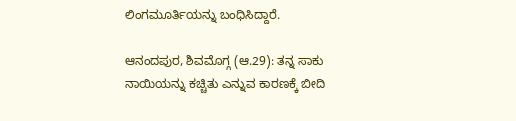ಲಿಂಗಮೂರ್ತಿಯನ್ನು ಬಂಧಿಸಿದ್ದಾರೆ.

ಆನಂದಪುರ, ಶಿವಮೊಗ್ಗ (ಆ.29): ತನ್ನ ಸಾಕು ನಾಯಿಯನ್ನು ಕಚ್ಚಿತು ಎನ್ನುವ ಕಾರಣಕ್ಕೆ ಬೀದಿ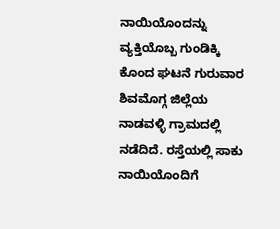ನಾಯಿಯೊಂದನ್ನು ವ್ಯಕ್ತಿಯೊಬ್ಬ ಗುಂಡಿಕ್ಕಿ ಕೊಂದ ಘಟನೆ ಗುರುವಾರ ಶಿವಮೊಗ್ಗ ಜಿಲ್ಲೆಯ ನಾಡವಳ್ಳಿ ಗ್ರಾಮದಲ್ಲಿ ನಡೆದಿದೆ. ರಸ್ತೆಯಲ್ಲಿ ಸಾಕು ನಾಯಿಯೊಂದಿಗೆ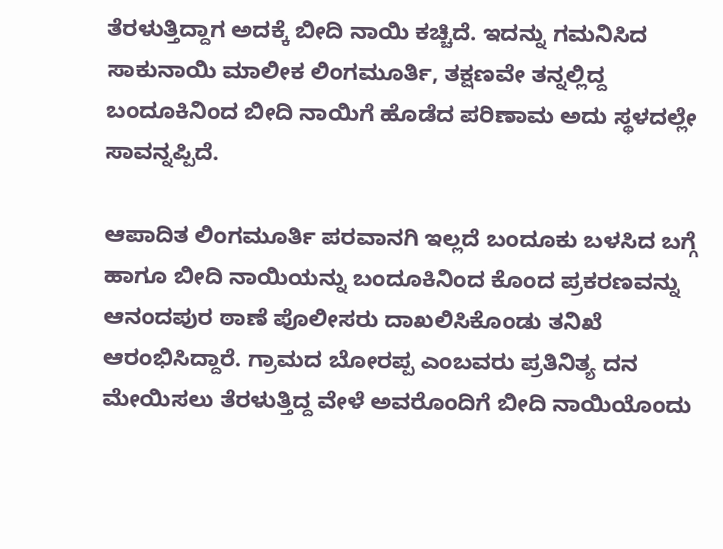ತೆರಳುತ್ತಿದ್ದಾಗ ಅದಕ್ಕೆ ಬೀದಿ ನಾಯಿ ಕಚ್ಚಿದೆ. ಇದನ್ನು ಗಮನಿಸಿದ ಸಾಕುನಾಯಿ ಮಾಲೀಕ ಲಿಂಗಮೂರ್ತಿ, ತಕ್ಷಣವೇ ತನ್ನಲ್ಲಿದ್ದ ಬಂದೂಕಿನಿಂದ ಬೀದಿ ನಾಯಿಗೆ ಹೊಡೆದ ಪರಿಣಾಮ ಅದು ಸ್ಥಳದಲ್ಲೇ ಸಾವನ್ನಪ್ಪಿದೆ.

ಆಪಾದಿತ ಲಿಂಗಮೂರ್ತಿ ಪರವಾನಗಿ ಇಲ್ಲದೆ ಬಂದೂಕು ಬಳಸಿದ ಬಗ್ಗೆ ಹಾಗೂ ಬೀದಿ ನಾಯಿಯನ್ನು ಬಂದೂಕಿನಿಂದ ಕೊಂದ ಪ್ರಕರಣವನ್ನು ಆನಂದಪುರ ಠಾಣೆ ಪೊಲೀಸರು ದಾಖಲಿಸಿಕೊಂಡು ತನಿಖೆ ಆರಂಭಿಸಿದ್ದಾರೆ. ಗ್ರಾಮದ ಬೋರಪ್ಪ ಎಂಬವರು ಪ್ರತಿನಿತ್ಯ ದನ ಮೇಯಿಸಲು ತೆರಳುತ್ತಿದ್ದ ವೇಳೆ ಅವರೊಂದಿಗೆ ಬೀದಿ ನಾಯಿಯೊಂದು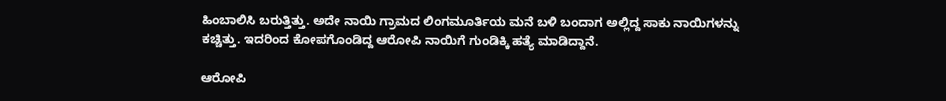ಹಿಂಬಾಲಿಸಿ ಬರುತ್ತಿತ್ತು. ಅದೇ ನಾಯಿ ಗ್ರಾಮದ ಲಿಂಗಮೂರ್ತಿಯ ಮನೆ ಬಳಿ ಬಂದಾಗ ಅಲ್ಲಿದ್ದ ಸಾಕು ನಾಯಿಗಳನ್ನು ಕಚ್ಚಿತ್ತು. ಇದರಿಂದ ಕೋಪಗೊಂಡಿದ್ದ ಆರೋಪಿ ನಾಯಿಗೆ ಗುಂಡಿಕ್ಕಿ ಹತ್ಯೆ ಮಾಡಿದ್ದಾನೆ.

ಆರೋಪಿ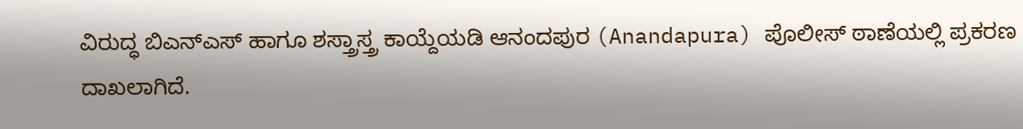ವಿರುದ್ಧ ಬಿಎನ್‌ಎಸ್ ಹಾಗೂ ಶಸ್ತ್ರಾಸ್ತ್ರ ಕಾಯ್ದೆಯಡಿ ಆನಂದಪುರ (Anandapura) ಪೊಲೀಸ್ ಠಾಣೆಯಲ್ಲಿ ಪ್ರಕರಣ ದಾಖಲಾಗಿದೆ.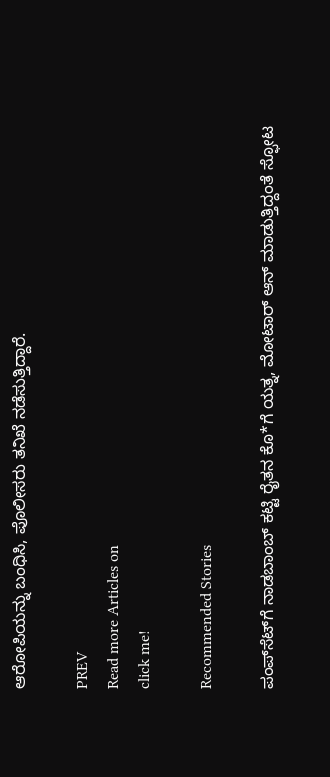ಆರೋಪಿಯನ್ನು ಬಂಧಿಸಿ, ಪೊಲೀಸರು ತನಿಖೆ ನಡೆಸುತ್ತಿದ್ದಾರೆ.

PREV
Read more Articles on
click me!

Recommended Stories

ಪಂಪ್‌ಸೆಟ್‌ಗೆ ನಾಡಬಾಂಬ್‌ ಕಟ್ಟಿ ರೈತನ ಕೊ*ಗೆ ಯತ್ನ, ಮೋಟಾರ್‌ ಆನ್‌ ಮಾಡುತ್ತಿದ್ದಂತೆ ಸ್ಫೋಟ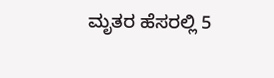ಮೃತರ ಹೆಸರಲ್ಲಿ 5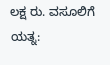ಲಕ್ಷ ರು. ವಸೂಲಿಗೆ ಯತ್ನ: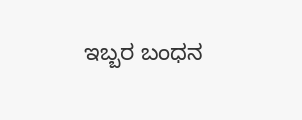ಇಬ್ಬರ ಬಂಧನ